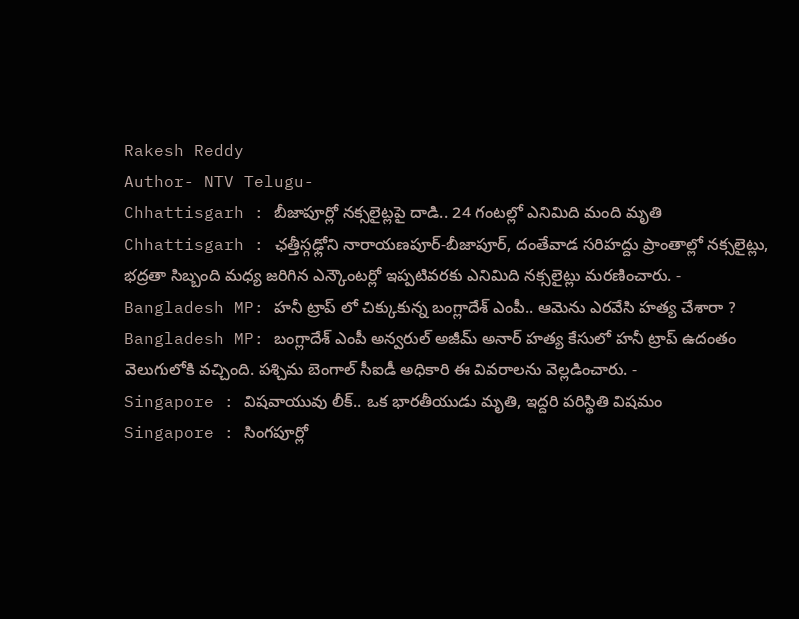Rakesh Reddy
Author- NTV Telugu-
Chhattisgarh : బీజాపూర్లో నక్సలైట్లపై దాడి.. 24 గంటల్లో ఎనిమిది మంది మృతి
Chhattisgarh : ఛత్తీస్గఢ్లోని నారాయణపూర్-బీజాపూర్, దంతేవాడ సరిహద్దు ప్రాంతాల్లో నక్సలైట్లు, భద్రతా సిబ్బంది మధ్య జరిగిన ఎన్కౌంటర్లో ఇప్పటివరకు ఎనిమిది నక్సలైట్లు మరణించారు. -
Bangladesh MP: హనీ ట్రాప్ లో చిక్కుకున్న బంగ్లాదేశ్ ఎంపీ.. ఆమెను ఎరవేసి హత్య చేశారా ?
Bangladesh MP: బంగ్లాదేశ్ ఎంపీ అన్వరుల్ అజీమ్ అనార్ హత్య కేసులో హనీ ట్రాప్ ఉదంతం వెలుగులోకి వచ్చింది. పశ్చిమ బెంగాల్ సీఐడీ అధికారి ఈ వివరాలను వెల్లడించారు. -
Singapore : విషవాయువు లీక్.. ఒక భారతీయుడు మృతి, ఇద్దరి పరిస్థితి విషమం
Singapore : సింగపూర్లో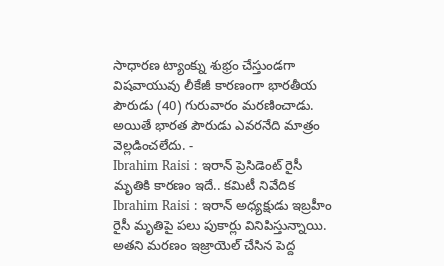సాధారణ ట్యాంక్ను శుభ్రం చేస్తుండగా విషవాయువు లీకేజీ కారణంగా భారతీయ పౌరుడు (40) గురువారం మరణించాడు. అయితే భారత పౌరుడు ఎవరనేది మాత్రం వెల్లడించలేదు. -
Ibrahim Raisi : ఇరాన్ ప్రెసిడెంట్ రైసీ మృతికి కారణం ఇదే.. కమిటీ నివేదిక
Ibrahim Raisi : ఇరాన్ అధ్యక్షుడు ఇబ్రహీం రైసీ మృతిపై పలు పుకార్లు వినిపిస్తున్నాయి. అతని మరణం ఇజ్రాయెల్ చేసిన పెద్ద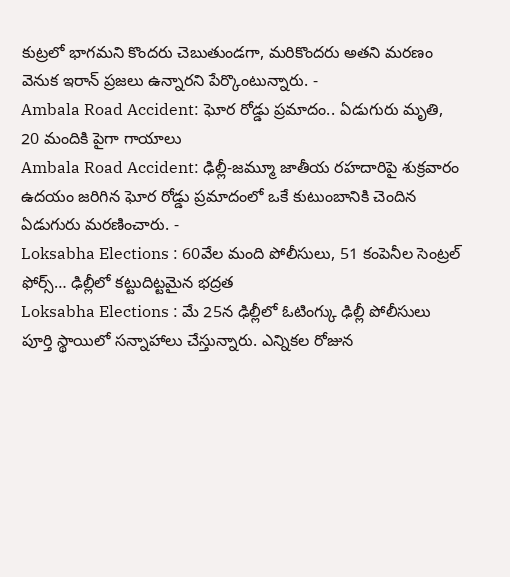కుట్రలో భాగమని కొందరు చెబుతుండగా, మరికొందరు అతని మరణం వెనుక ఇరాన్ ప్రజలు ఉన్నారని పేర్కొంటున్నారు. -
Ambala Road Accident: ఘోర రోడ్డు ప్రమాదం.. ఏడుగురు మృతి, 20 మందికి పైగా గాయాలు
Ambala Road Accident: ఢిల్లీ-జమ్మూ జాతీయ రహదారిపై శుక్రవారం ఉదయం జరిగిన ఘోర రోడ్డు ప్రమాదంలో ఒకే కుటుంబానికి చెందిన ఏడుగురు మరణించారు. -
Loksabha Elections : 60వేల మంది పోలీసులు, 51 కంపెనీల సెంట్రల్ ఫోర్స్… ఢిల్లీలో కట్టుదిట్టమైన భద్రత
Loksabha Elections : మే 25న ఢిల్లీలో ఓటింగ్కు ఢిల్లీ పోలీసులు పూర్తి స్థాయిలో సన్నాహాలు చేస్తున్నారు. ఎన్నికల రోజున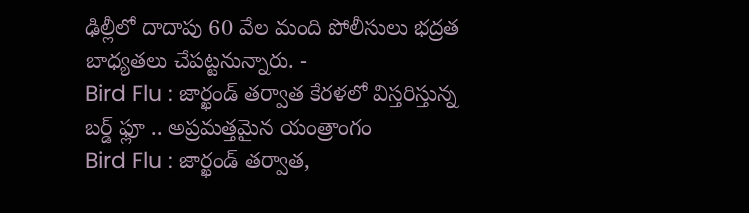ఢిల్లీలో దాదాపు 60 వేల మంది పోలీసులు భద్రత బాధ్యతలు చేపట్టనున్నారు. -
Bird Flu : జార్ఖండ్ తర్వాత కేరళలో విస్తరిస్తున్న బర్డ్ ఫ్లూ .. అప్రమత్తమైన యంత్రాంగం
Bird Flu : జార్ఖండ్ తర్వాత,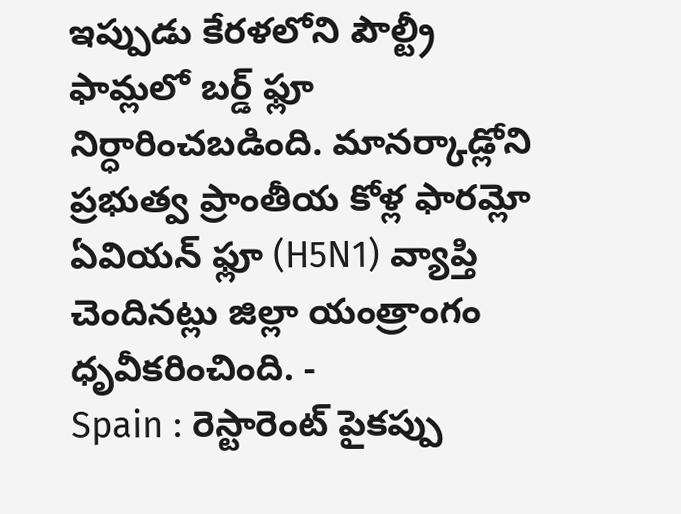ఇప్పుడు కేరళలోని పౌల్ట్రీ ఫామ్లలో బర్డ్ ఫ్లూ నిర్ధారించబడింది. మానర్కాడ్లోని ప్రభుత్వ ప్రాంతీయ కోళ్ల ఫారమ్లో ఏవియన్ ఫ్లూ (H5N1) వ్యాప్తి చెందినట్లు జిల్లా యంత్రాంగం ధృవీకరించింది. -
Spain : రెస్టారెంట్ పైకప్పు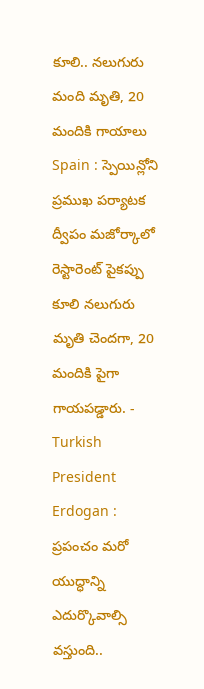కూలి.. నలుగురు మంది మృతి, 20 మందికి గాయాలు
Spain : స్పెయిన్లోని ప్రముఖ పర్యాటక ద్వీపం మజోర్కాలో రెస్టారెంట్ పైకప్పు కూలి నలుగురు మృతి చెందగా, 20 మందికి పైగా గాయపడ్డారు. -
Turkish President Erdogan : ప్రపంచం మరో యుద్ధాన్ని ఎదుర్కొవాల్సి వస్తుంది..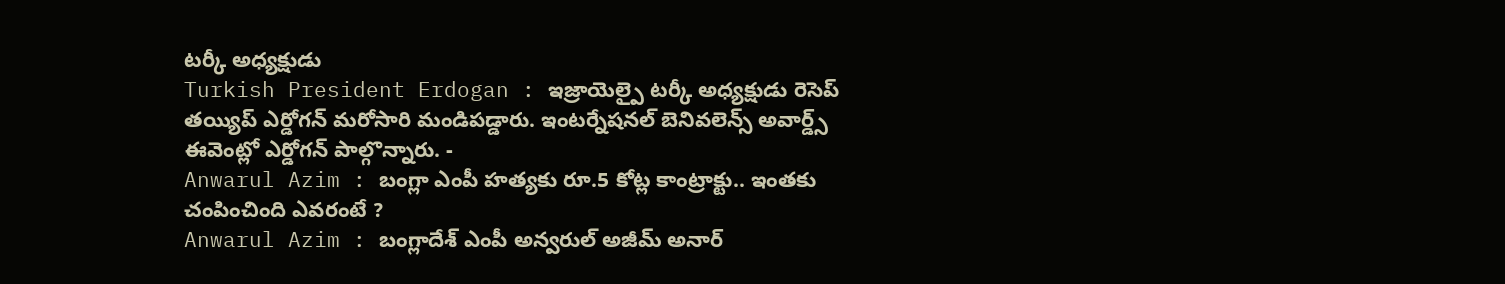టర్కీ అధ్యక్షుడు
Turkish President Erdogan : ఇజ్రాయెల్పై టర్కీ అధ్యక్షుడు రెసెప్ తయ్యిప్ ఎర్డోగన్ మరోసారి మండిపడ్డారు. ఇంటర్నేషనల్ బెనివలెన్స్ అవార్డ్స్ ఈవెంట్లో ఎర్డోగన్ పాల్గొన్నారు. -
Anwarul Azim : బంగ్లా ఎంపీ హత్యకు రూ.5 కోట్ల కాంట్రాక్టు.. ఇంతకు చంపించింది ఎవరంటే ?
Anwarul Azim : బంగ్లాదేశ్ ఎంపీ అన్వరుల్ అజీమ్ అనార్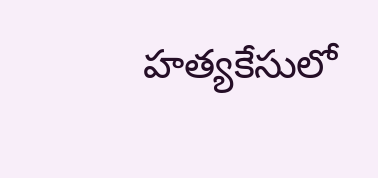హత్యకేసులో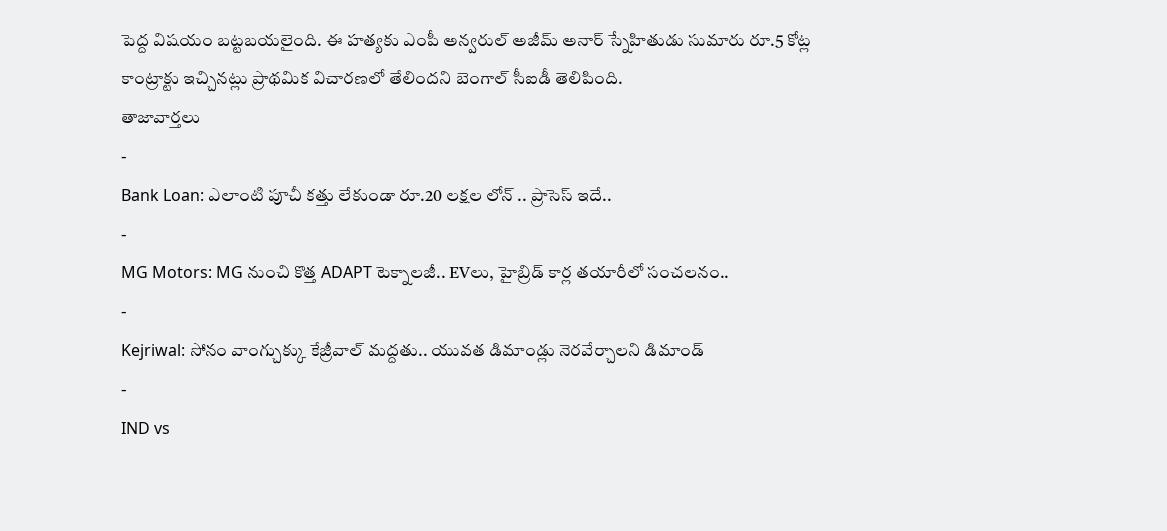పెద్ద విషయం బట్టబయలైంది. ఈ హత్యకు ఎంపీ అన్వరుల్ అజీమ్ అనార్ స్నేహితుడు సుమారు రూ.5 కోట్ల కాంట్రాక్టు ఇచ్చినట్లు ప్రాథమిక విచారణలో తేలిందని బెంగాల్ సీఐడీ తెలిపింది.
తాజావార్తలు
-
Bank Loan: ఎలాంటి పూచీ కత్తు లేకుండా రూ.20 లక్షల లోన్ .. ప్రాసెస్ ఇదే..
-
MG Motors: MG నుంచి కొత్త ADAPT టెక్నాలజీ.. EVలు, హైబ్రిడ్ కార్ల తయారీలో సంచలనం..
-
Kejriwal: సోనం వాంగ్చుక్కు కేజ్రీవాల్ మద్దతు.. యువత డిమాండ్లు నెరవేర్చాలని డిమాండ్
-
IND vs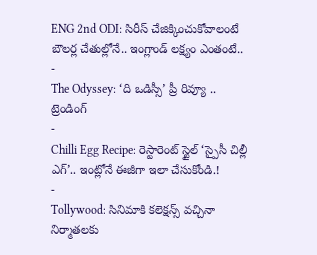ENG 2nd ODI: సిరీస్ చేజిక్కించుకోవాలంటే బౌలర్ల చేతుల్లోనే.. ఇంగ్లాండ్ లక్ష్యం ఎంతంటే..
-
The Odyssey: ‘ది ఒడిస్సీ’ ప్రీ రివ్యూ ..
ట్రెండింగ్
-
Chilli Egg Recipe: రెస్టారెంట్ స్టైల్ ‘స్పైసీ చిల్లీ ఎగ్’.. ఇంట్లోనే ఈజీగా ఇలా చేసుకోండి.!
-
Tollywood: సినిమాకి కలెక్షన్స్ వచ్చినా నిర్మాతలకు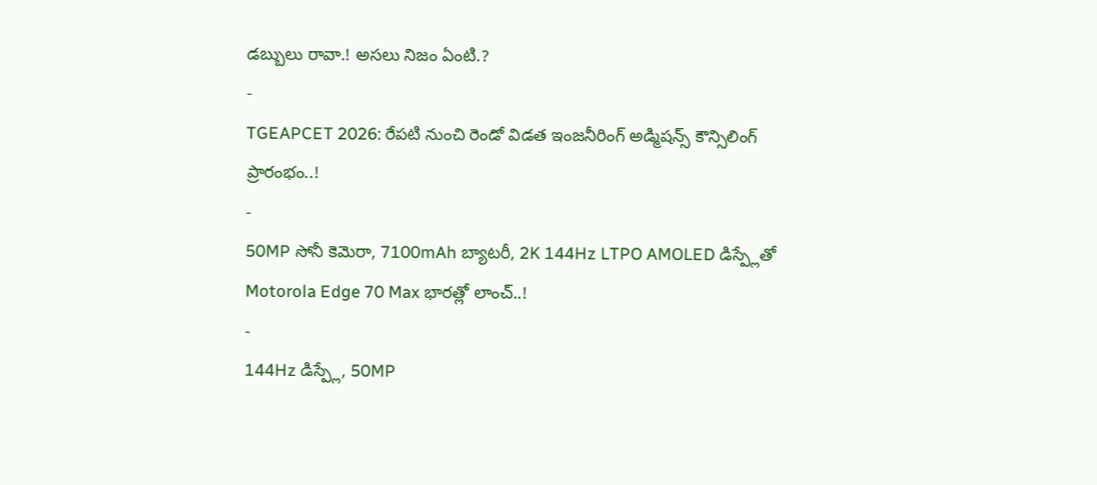డబ్బులు రావా.! అసలు నిజం ఏంటి.?
-
TGEAPCET 2026: రేపటి నుంచి రెండో విడత ఇంజనీరింగ్ అడ్మిషన్స్ కౌన్సిలింగ్ ప్రారంభం..!
-
50MP సోనీ కెమెరా, 7100mAh బ్యాటరీ, 2K 144Hz LTPO AMOLED డిస్ప్లేతో Motorola Edge 70 Max భారత్లో లాంచ్..!
-
144Hz డిస్ప్లే, 50MP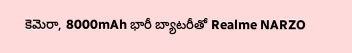కెమెరా, 8000mAh భారీ బ్యాటరీతో Realme NARZO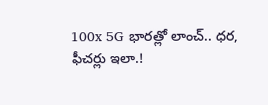100x 5G భారత్లో లాంచ్.. ధర, ఫీచర్లు ఇలా.!